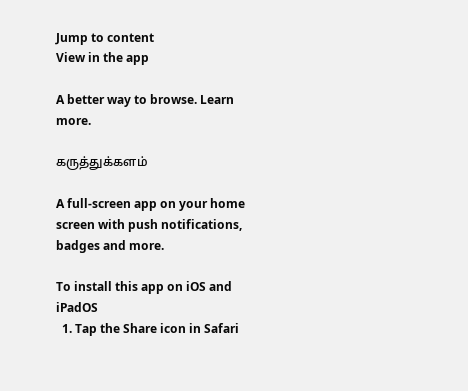Jump to content
View in the app

A better way to browse. Learn more.

கருத்துக்களம்

A full-screen app on your home screen with push notifications, badges and more.

To install this app on iOS and iPadOS
  1. Tap the Share icon in Safari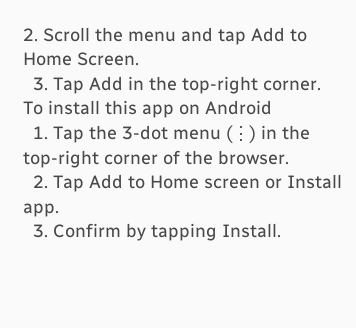2. Scroll the menu and tap Add to Home Screen.
  3. Tap Add in the top-right corner.
To install this app on Android
  1. Tap the 3-dot menu (⋮) in the top-right corner of the browser.
  2. Tap Add to Home screen or Install app.
  3. Confirm by tapping Install.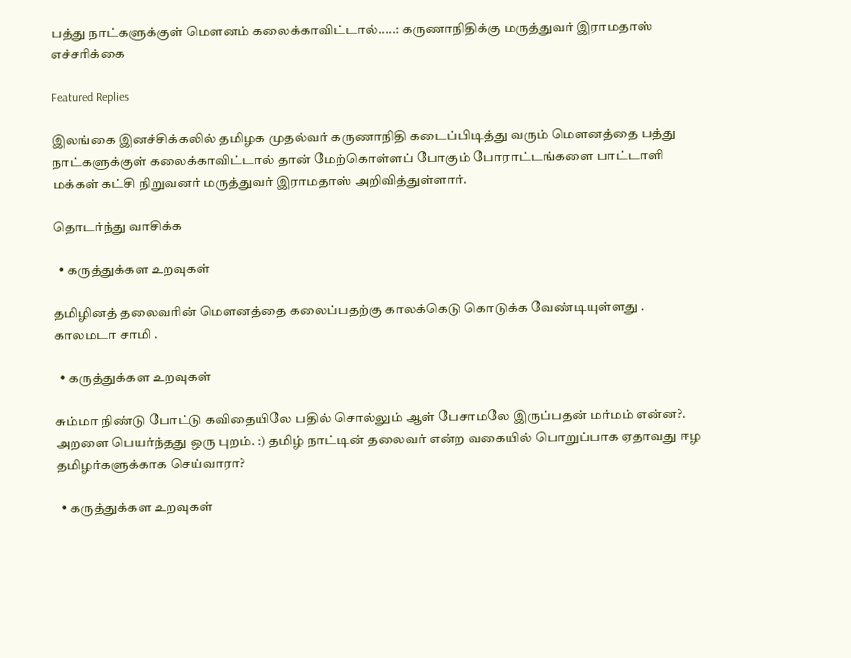பத்து நாட்களுக்குள் மௌனம் கலைக்காவிட்டால்.....: கருணாநிதிக்கு மருத்துவர் இராமதாஸ் எச்சரிக்கை

Featured Replies

இலங்கை இனச்சிக்கலில் தமிழக முதல்வர் கருணாநிதி கடைப்பிடித்து வரும் மௌனத்தை பத்து நாட்களுக்குள் கலைக்காவிட்டால் தான் மேற்கொள்ளப் போகும் போராட்டங்களை பாட்டாளி மக்கள் கட்சி நிறுவனர் மருத்துவர் இராமதாஸ் அறிவித்துள்ளார்.

தொடர்ந்து வாசிக்க

  • கருத்துக்கள உறவுகள்

தமிழினத் தலைவரின் மௌனத்தை கலைப்பதற்கு காலக்கெடு கொடுக்க வேண்டியுள்ளது . காலமடா சாமி .

  • கருத்துக்கள உறவுகள்

சும்மா நிண்டு போட்டு கவிதையிலே பதில் சொல்லும் ஆள் பேசாமலே இருப்பதன் மர்மம் என்ன?. அறளை பெயர்ந்தது ஒரு புறம். :) தமிழ் நாட்டின் தலைவர் என்ற வகையில் பொறுப்பாக ஏதாவது ஈழ தமிழர்களுக்காக செய்வாரா?

  • கருத்துக்கள உறவுகள்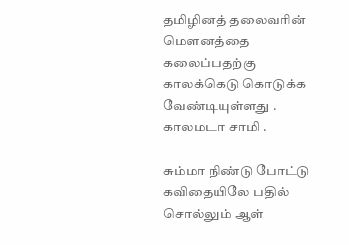தமிழினத் தலைவரின் மௌனத்தை கலைப்பதற்கு காலக்கெடு கொடுக்க வேண்டியுள்ளது . காலமடா சாமி .

சும்மா நிண்டு போட்டு கவிதையிலே பதில் சொல்லும் ஆள்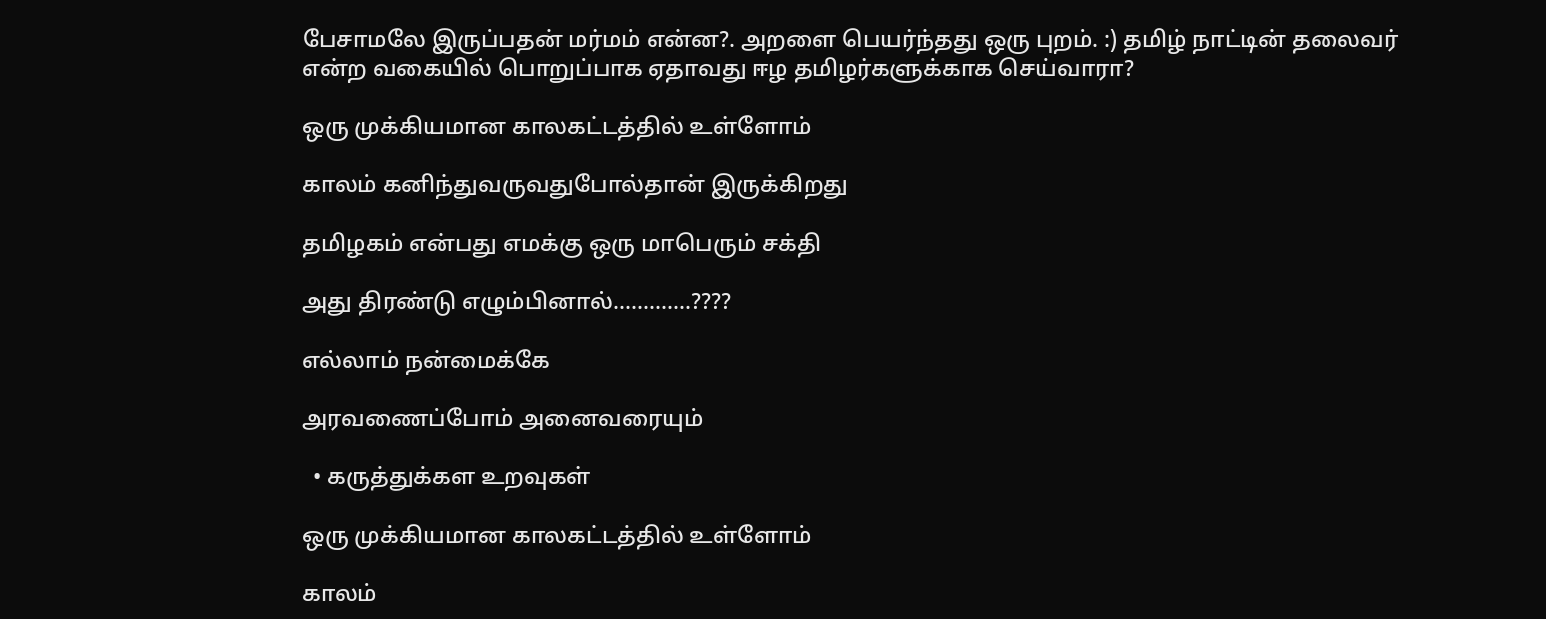பேசாமலே இருப்பதன் மர்மம் என்ன?. அறளை பெயர்ந்தது ஒரு புறம். :) தமிழ் நாட்டின் தலைவர் என்ற வகையில் பொறுப்பாக ஏதாவது ஈழ தமிழர்களுக்காக செய்வாரா?

ஒரு முக்கியமான காலகட்டத்தில் உள்ளோம்

காலம் கனிந்துவருவதுபோல்தான் இருக்கிறது

தமிழகம் என்பது எமக்கு ஒரு மாபெரும் சக்தி

அது திரண்டு எழும்பினால்.............????

எல்லாம் நன்மைக்கே

அரவணைப்போம் அனைவரையும்

  • கருத்துக்கள உறவுகள்

ஒரு முக்கியமான காலகட்டத்தில் உள்ளோம்

காலம்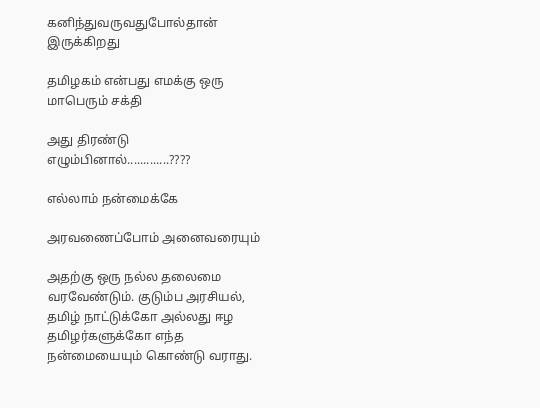கனிந்துவருவதுபோல்தான் இருக்கிறது

தமிழகம் என்பது எமக்கு ஒரு மாபெரும் சக்தி

அது திரண்டு எழும்பினால்.............????

எல்லாம் நன்மைக்கே

அரவணைப்போம் அனைவரையும்

அதற்கு ஒரு நல்ல தலைமை வரவேண்டும். குடும்ப அரசியல், தமிழ் நாட்டுக்கோ அல்லது ஈழ தமிழர்களுக்கோ எந்த நன்மையையும் கொண்டு வராது.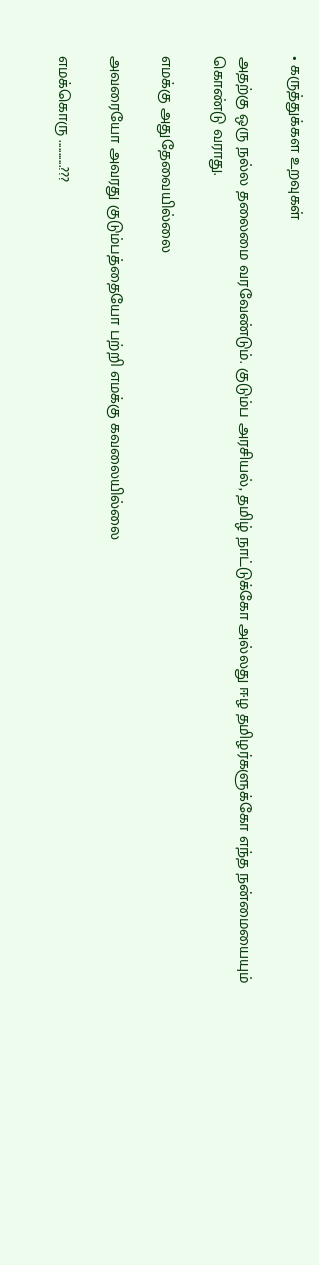• கருத்துக்கள உறவுகள்

அதற்கு ஒரு நல்ல தலைமை வரவேண்டும். குடும்ப அரசியல், தமிழ் நாட்டுக்கோ அல்லது ஈழ தமிழர்களுக்கோ எந்த நன்மையையும் கொண்டு வராது.

எமக்கு அதுதேவையில்லை

அவரையோ அவரது குடும்பத்தையோ பற்றி எமக்கு கவலையில்லை

எமக்கொரு ...........???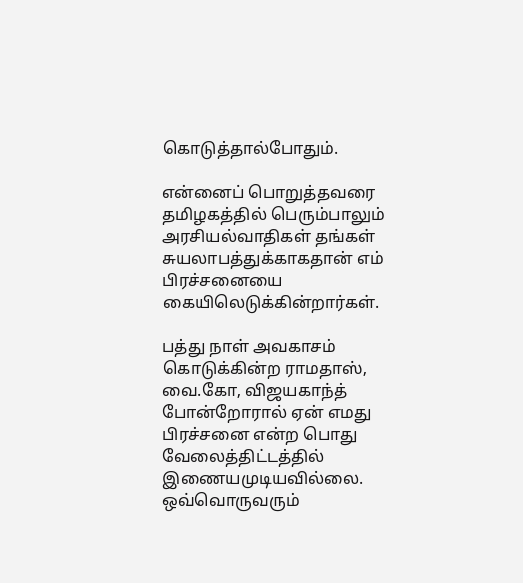கொடுத்தால்போதும்.

என்னைப் பொறுத்தவரை தமிழகத்தில் பெரும்பாலும் அரசியல்வாதிகள் தங்கள் சுயலாபத்துக்காகதான் எம் பிரச்சனையை கையிலெடுக்கின்றார்கள்.

பத்து நாள் அவகாசம் கொடுக்கின்ற ராமதாஸ், வை.கோ, விஜயகாந்த் போன்றோரால் ஏன் எமது பிரச்சனை என்ற பொது வேலைத்திட்டத்தில் இணையமுடியவில்லை. ஒவ்வொருவரும்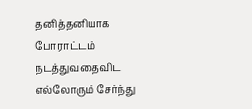தனித்தனியாக போராட்டம் நடத்துவதைவிட எல்லோரும் சேர்ந்து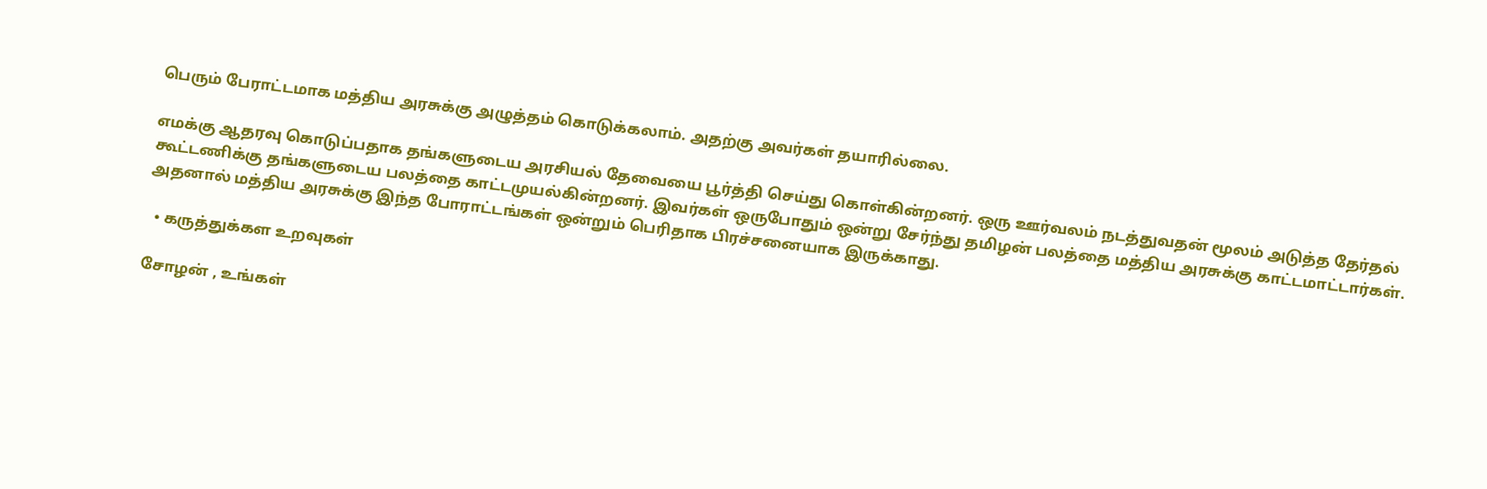பெரும் பேராட்டமாக மத்திய அரசுக்கு அழுத்தம் கொடுக்கலாம். அதற்கு அவர்கள் தயாரில்லை.

எமக்கு ஆதரவு கொடுப்பதாக தங்களுடைய அரசியல் தேவையை பூர்த்தி செய்து கொள்கின்றனர். ஒரு ஊர்வலம் நடத்துவதன் மூலம் அடுத்த தேர்தல் கூட்டணிக்கு தங்களுடைய பலத்தை காட்டமுயல்கின்றனர். இவர்கள் ஒருபோதும் ஒன்று சேர்ந்து தமிழன் பலத்தை மத்திய அரசுக்கு காட்டமாட்டார்கள். அதனால் மத்திய அரசுக்கு இந்த போராட்டங்கள் ஒன்றும் பெரிதாக பிரச்சனையாக இருக்காது.

  • கருத்துக்கள உறவுகள்

சோழன் , உங்கள்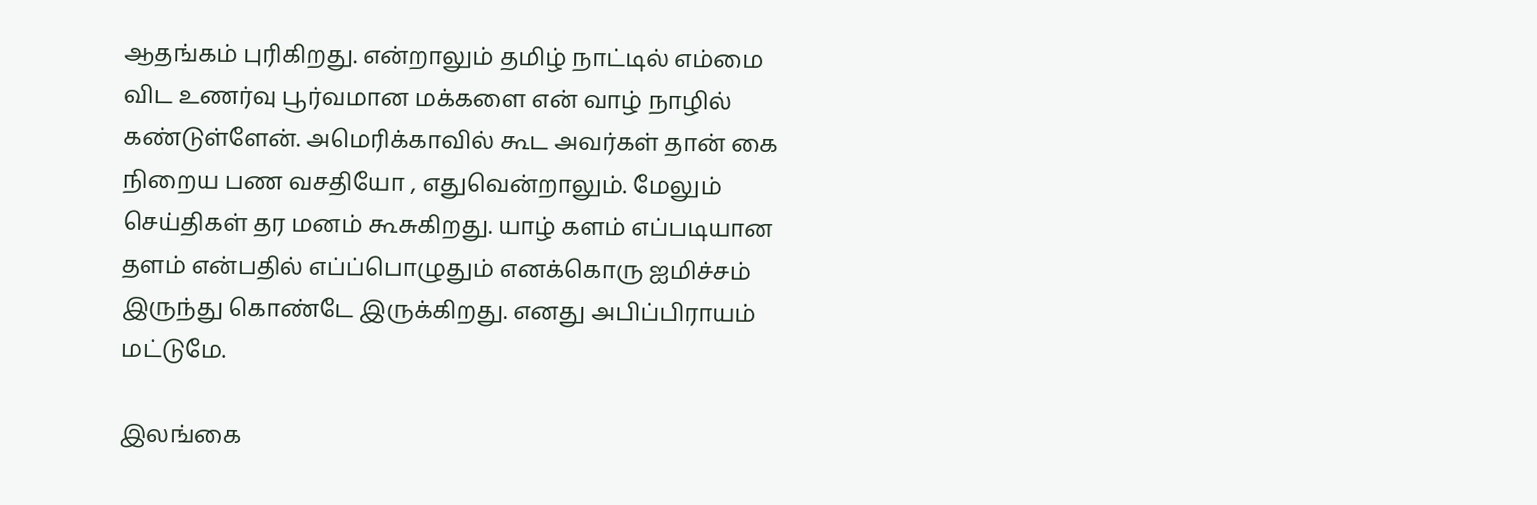ஆதங்கம் புரிகிறது. என்றாலும் தமிழ் நாட்டில் எம்மை விட உணர்வு பூர்வமான மக்களை என் வாழ் நாழில் கண்டுள்ளேன். அமெரிக்காவில் கூட அவர்கள் தான் கை நிறைய பண வசதியோ , எதுவென்றாலும். மேலும் செய்திகள் தர மனம் கூசுகிறது. யாழ் களம் எப்படியான தளம் என்பதில் எப்ப்பொழுதும் எனக்கொரு ஐமிச்சம் இருந்து கொண்டே இருக்கிறது. எனது அபிப்பிராயம் மட்டுமே.

இலங்கை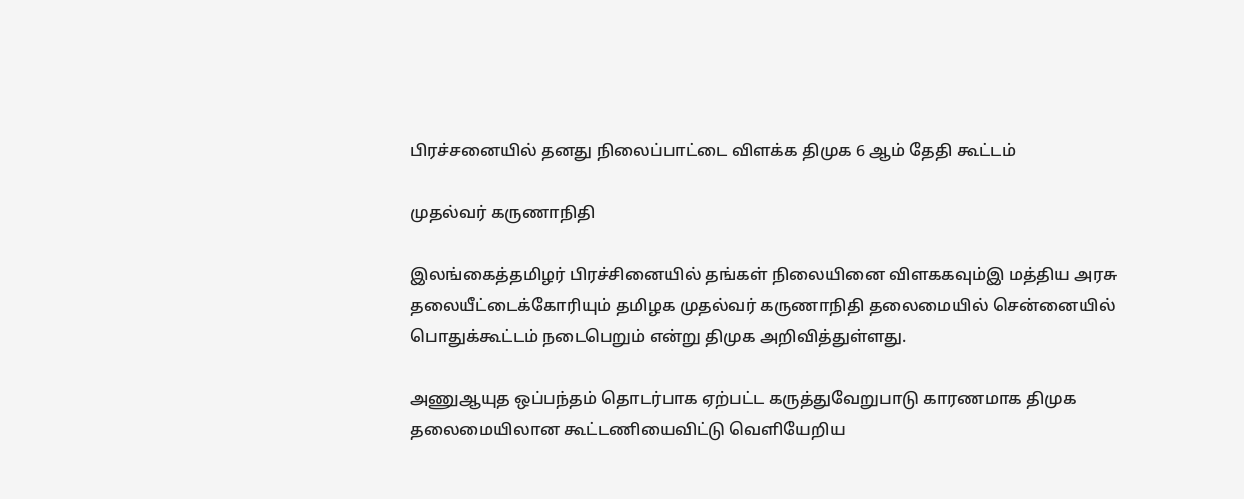பிரச்சனையில் தனது நிலைப்பாட்டை விளக்க திமுக 6 ஆம் தேதி கூட்டம்

முதல்வர் கருணாநிதி

இலங்கைத்தமிழர் பிரச்சினையில் தங்கள் நிலையினை விளககவும்இ மத்திய அரசு தலையீட்டைக்கோரியும் தமிழக முதல்வர் கருணாநிதி தலைமையில் சென்னையில் பொதுக்கூட்டம் நடைபெறும் என்று திமுக அறிவித்துள்ளது.

அணுஆயுத ஒப்பந்தம் தொடர்பாக ஏற்பட்ட கருத்துவேறுபாடு காரணமாக திமுக தலைமையிலான கூட்டணியைவிட்டு வெளியேறிய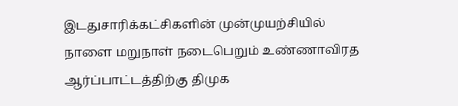இடதுசாரிக்கட்சிகளின் முன்முயற்சியில் நாளை மறுநாள் நடைபெறும் உண்ணாவிரத ஆர்ப்பாட்டத்திற்கு திமுக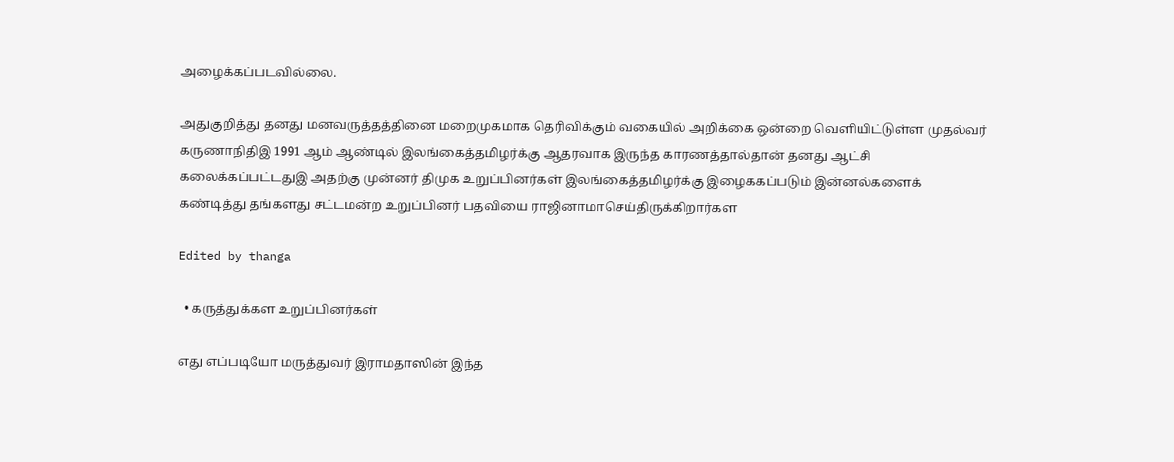அழைக்கப்படவில்லை.

அதுகுறித்து தனது மனவருத்தத்தினை மறைமுகமாக தெரிவிக்கும் வகையில் அறிக்கை ஒன்றை வெளியிட்டுள்ள முதல்வர் கருணாநிதிஇ 1991 ஆம் ஆண்டில் இலங்கைத்தமிழர்க்கு ஆதரவாக இருந்த காரணத்தால்தான் தனது ஆட்சி கலைக்கப்பட்டதுஇ அதற்கு முன்னர் திமுக உறுப்பினர்கள் இலங்கைத்தமிழர்க்கு இழைககப்படும் இன்னல்களைக் கண்டித்து தங்களது சட்டமன்ற உறுப்பினர் பதவியை ராஜினாமாசெய்திருக்கிறார்கள

Edited by thanga

  • கருத்துக்கள உறுப்பினர்கள்

எது எப்படியோ மருத்துவர் இராமதாஸின் இந்த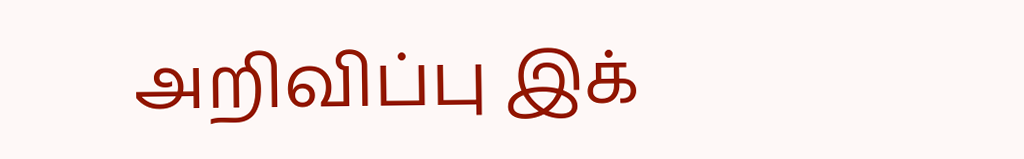அறிவிப்பு இக்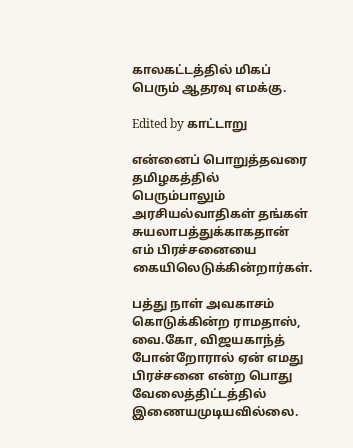காலகட்டத்தில் மிகப் பெரும் ஆதரவு எமக்கு.

Edited by காட்டாறு

என்னைப் பொறுத்தவரை தமிழகத்தில் பெரும்பாலும் அரசியல்வாதிகள் தங்கள் சுயலாபத்துக்காகதான் எம் பிரச்சனையை கையிலெடுக்கின்றார்கள்.

பத்து நாள் அவகாசம் கொடுக்கின்ற ராமதாஸ், வை.கோ, விஜயகாந்த் போன்றோரால் ஏன் எமது பிரச்சனை என்ற பொது வேலைத்திட்டத்தில் இணையமுடியவில்லை.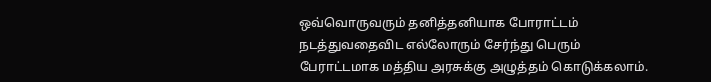ஒவ்வொருவரும் தனித்தனியாக போராட்டம் நடத்துவதைவிட எல்லோரும் சேர்ந்து பெரும் பேராட்டமாக மத்திய அரசுக்கு அழுத்தம் கொடுக்கலாம்.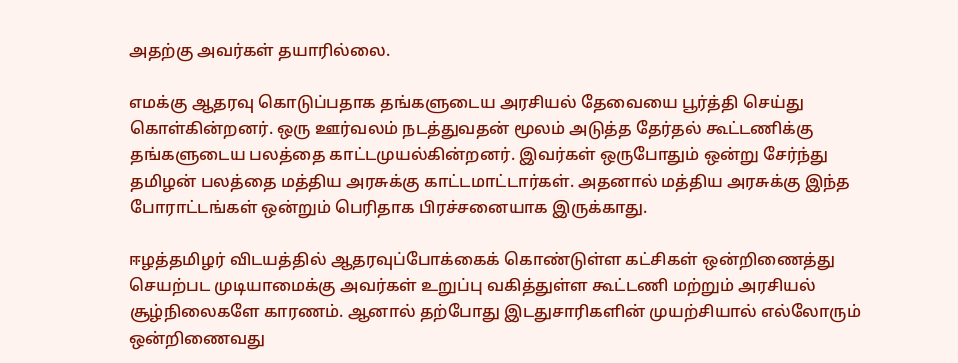அதற்கு அவர்கள் தயாரில்லை.

எமக்கு ஆதரவு கொடுப்பதாக தங்களுடைய அரசியல் தேவையை பூர்த்தி செய்து கொள்கின்றனர். ஒரு ஊர்வலம் நடத்துவதன் மூலம் அடுத்த தேர்தல் கூட்டணிக்கு தங்களுடைய பலத்தை காட்டமுயல்கின்றனர். இவர்கள் ஒருபோதும் ஒன்று சேர்ந்து தமிழன் பலத்தை மத்திய அரசுக்கு காட்டமாட்டார்கள். அதனால் மத்திய அரசுக்கு இந்த போராட்டங்கள் ஒன்றும் பெரிதாக பிரச்சனையாக இருக்காது.

ஈழத்தமிழர் விடயத்தில் ஆதரவுப்போக்கைக் கொண்டுள்ள கட்சிகள் ஒன்றிணைத்து செயற்பட முடியாமைக்கு அவர்கள் உறுப்பு வகித்துள்ள கூட்டணி மற்றும் அரசியல் சூழ்நிலைகளே காரணம். ஆனால் தற்போது இடதுசாரிகளின் முயற்சியால் எல்லோரும் ஒன்றிணைவது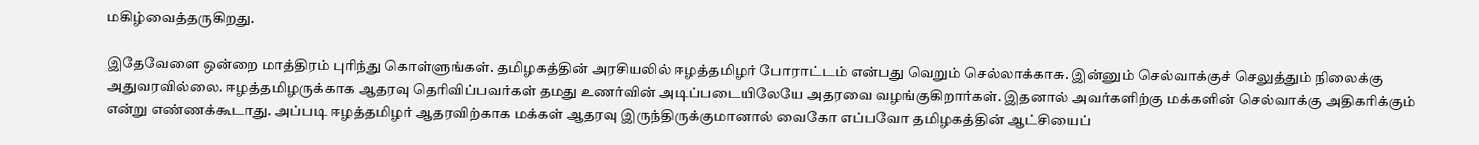மகிழ்வைத்தருகிறது.

இதேவேளை ஒன்றை மாத்திரம் புரிந்து கொள்ளுங்கள். தமிழகத்தின் அரசியலில் ஈழத்தமிழர் போராட்டம் என்பது வெறும் செல்லாக்காசு. இன்னும் செல்வாக்குச் செலுத்தும் நிலைக்கு அதுவரவில்லை. ஈழத்தமிழருக்காக ஆதரவு தெரிவிப்பவர்கள் தமது உணர்வின் அடிப்படையிலேயே அதரவை வழங்குகிறார்கள். இதனால் அவர்களிற்கு மக்களின் செல்வாக்கு அதிகரிக்கும் என்று எண்ணக்கூடாது. அப்படி ஈழத்தமிழர் ஆதரவிற்காக மக்கள் ஆதரவு இருந்திருக்குமானால் வைகோ எப்பவோ தமிழகத்தின் ஆட்சியைப்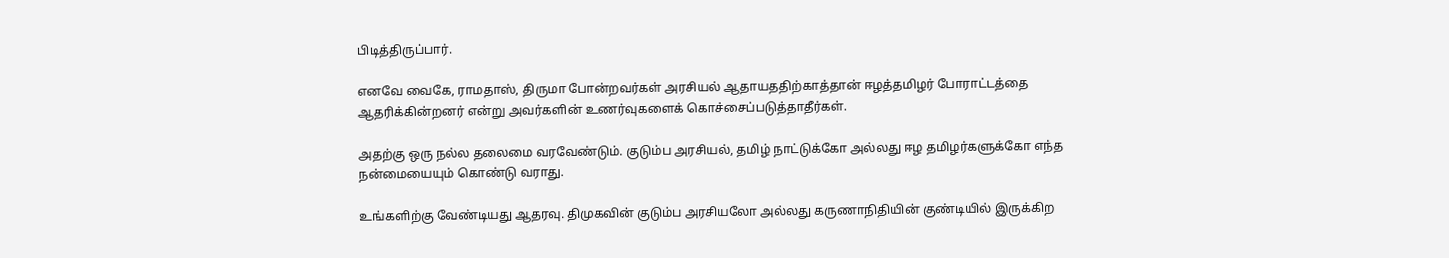பிடித்திருப்பார்.

எனவே வைகே, ராமதாஸ், திருமா போன்றவர்கள் அரசியல் ஆதாயததிற்காத்தான் ஈழத்தமிழர் போராட்டத்தை ஆதரிக்கின்றனர் என்று அவர்களின் உணர்வுகளைக் கொச்சைப்படுத்தாதீர்கள்.

அதற்கு ஒரு நல்ல தலைமை வரவேண்டும். குடும்ப அரசியல், தமிழ் நாட்டுக்கோ அல்லது ஈழ தமிழர்களுக்கோ எந்த நன்மையையும் கொண்டு வராது.

உங்களிற்கு வேண்டியது ஆதரவு. திமுகவின் குடும்ப அரசியலோ அல்லது கருணாநிதியின் குண்டியில் இருக்கிற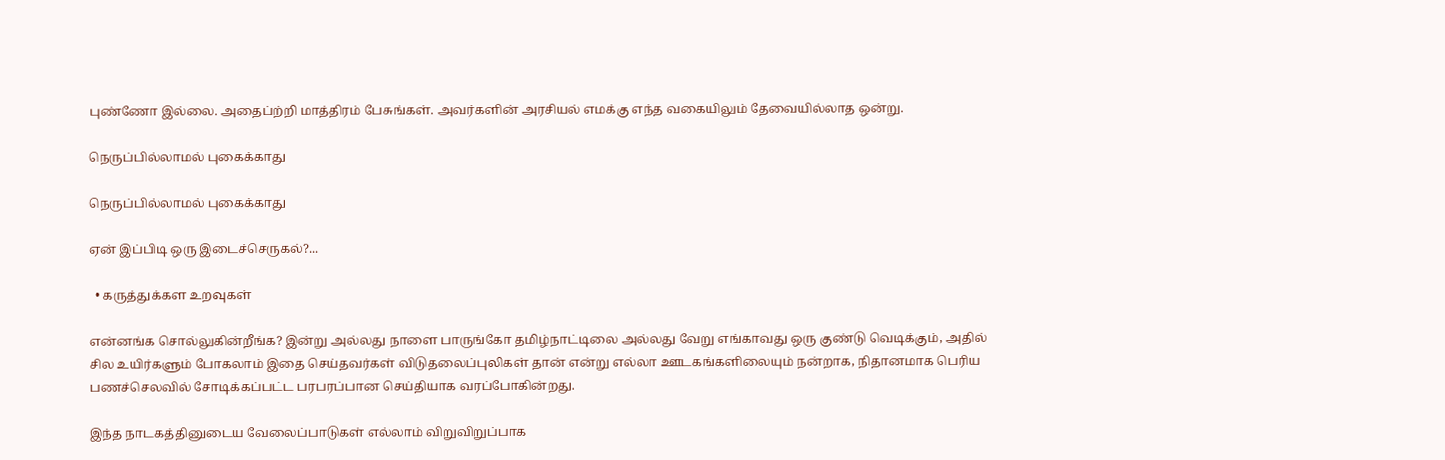புண்ணோ இல்லை. அதைப்ற்றி மாத்திரம் பேசுங்கள். அவர்களின் அரசியல் எமக்கு எந்த வகையிலும் தேவையில்லாத ஒன்று.

நெருப்பில்லாமல் புகைக்காது

நெருப்பில்லாமல் புகைக்காது

ஏன் இப்பிடி ஒரு இடைச்செருகல்?...

  • கருத்துக்கள உறவுகள்

என்னங்க சொல்லுகின்றீங்க? இன்று அல்லது நாளை பாருங்கோ தமிழ்நாட்டிலை அல்லது வேறு எங்காவது ஒரு குண்டு வெடிக்கும், அதில் சில உயிர்களும் போகலாம் இதை செய்தவர்கள் விடுதலைப்புலிகள் தான் என்று எல்லா ஊடகங்களிலையும் நன்றாக, நிதானமாக பெரிய பணச்செலவில் சோடிக்கப்பட்ட பரபரப்பான செய்தியாக வரப்போகின்றது.

இந்த நாடகத்தினுடைய வேலைப்பாடுகள் எல்லாம் விறுவிறுப்பாக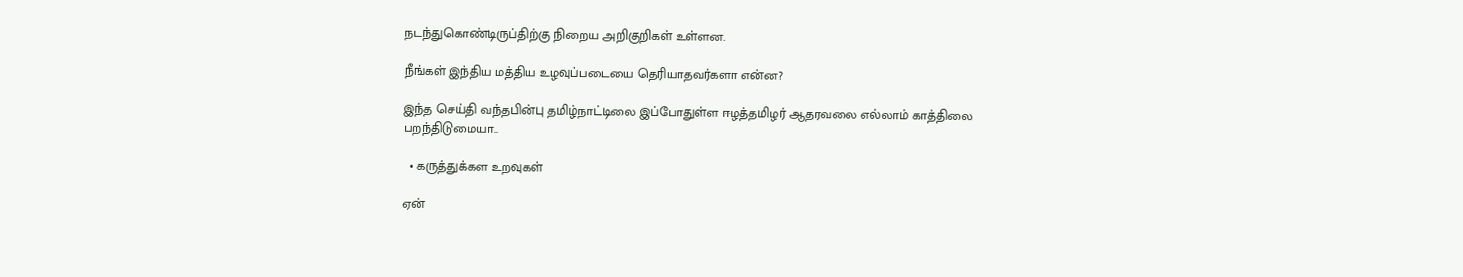நடந்துகொண்டிருப்திற்கு நிறைய அறிகுறிகள் உள்ளன.

நீங்கள் இந்திய மத்திய உழவுப்படையை தெரியாதவர்களா என்ன?

இந்த செய்தி வந்தபின்பு தமிழ்நாட்டிலை இப்போதுள்ள ஈழத்தமிழர் ஆதரவலை எல்லாம் காத்திலை பறந்திடுமையா..

  • கருத்துக்கள உறவுகள்

ஏன்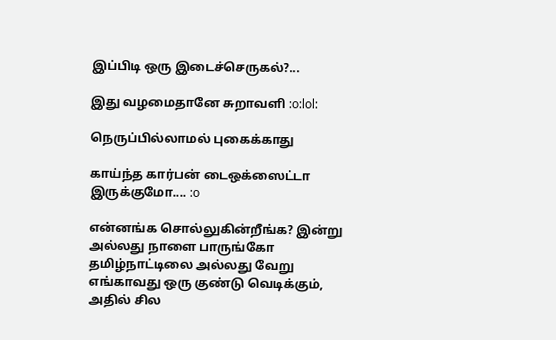இப்பிடி ஒரு இடைச்செருகல்?...

இது வழமைதானே சுறாவளி :o:lol:

நெருப்பில்லாமல் புகைக்காது

காய்ந்த கார்பன் டைஒக்ஸைட்டா இருக்குமோ.... :o

என்னங்க சொல்லுகின்றீங்க? இன்று அல்லது நாளை பாருங்கோ தமிழ்நாட்டிலை அல்லது வேறு எங்காவது ஒரு குண்டு வெடிக்கும், அதில் சில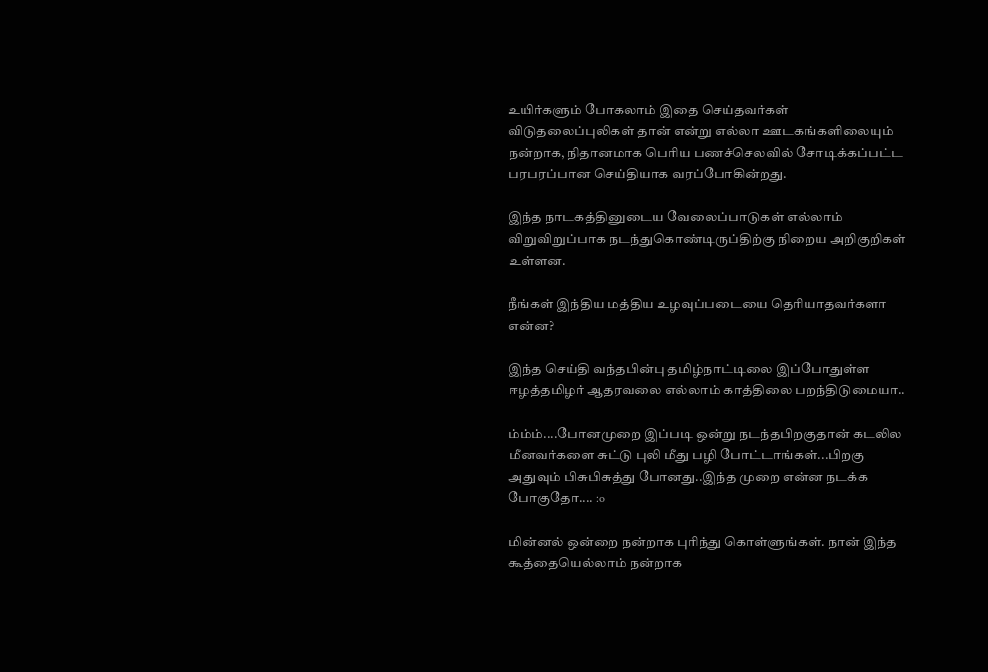உயிர்களும் போகலாம் இதை செய்தவர்கள் விடுதலைப்புலிகள் தான் என்று எல்லா ஊடகங்களிலையும் நன்றாக, நிதானமாக பெரிய பணச்செலவில் சோடிக்கப்பட்ட பரபரப்பான செய்தியாக வரப்போகின்றது.

இந்த நாடகத்தினுடைய வேலைப்பாடுகள் எல்லாம் விறுவிறுப்பாக நடந்துகொண்டிருப்திற்கு நிறைய அறிகுறிகள் உள்ளன.

நீங்கள் இந்திய மத்திய உழவுப்படையை தெரியாதவர்களா என்ன?

இந்த செய்தி வந்தபின்பு தமிழ்நாட்டிலை இப்போதுள்ள ஈழத்தமிழர் ஆதரவலை எல்லாம் காத்திலை பறந்திடுமையா..

ம்ம்ம்....போனமுறை இப்படி ஒன்று நடந்தபிறகுதான் கடலில மீனவர்களை சுட்டு புலி மீது பழி போட்டாங்கள்...பிறகு அதுவும் பிசுபிசுத்து போனது..இந்த முறை என்ன நடக்க போகுதோ.... :o

மின்னல் ஒன்றை நன்றாக புரிந்து கொள்ளுங்கள். நான் இந்த கூத்தையெல்லாம் நன்றாக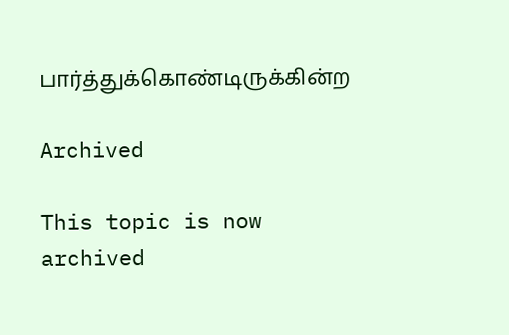பார்த்துக்கொண்டிருக்கின்ற

Archived

This topic is now archived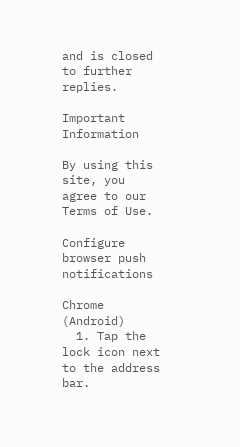and is closed to further replies.

Important Information

By using this site, you agree to our Terms of Use.

Configure browser push notifications

Chrome (Android)
  1. Tap the lock icon next to the address bar.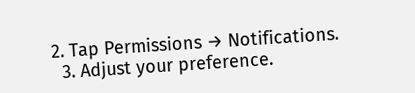2. Tap Permissions → Notifications.
  3. Adjust your preference.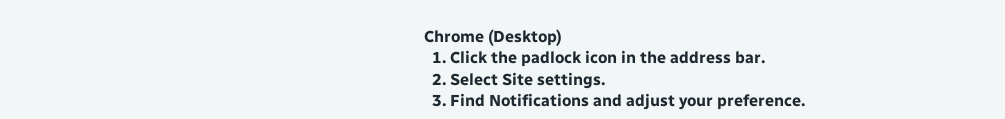Chrome (Desktop)
  1. Click the padlock icon in the address bar.
  2. Select Site settings.
  3. Find Notifications and adjust your preference.